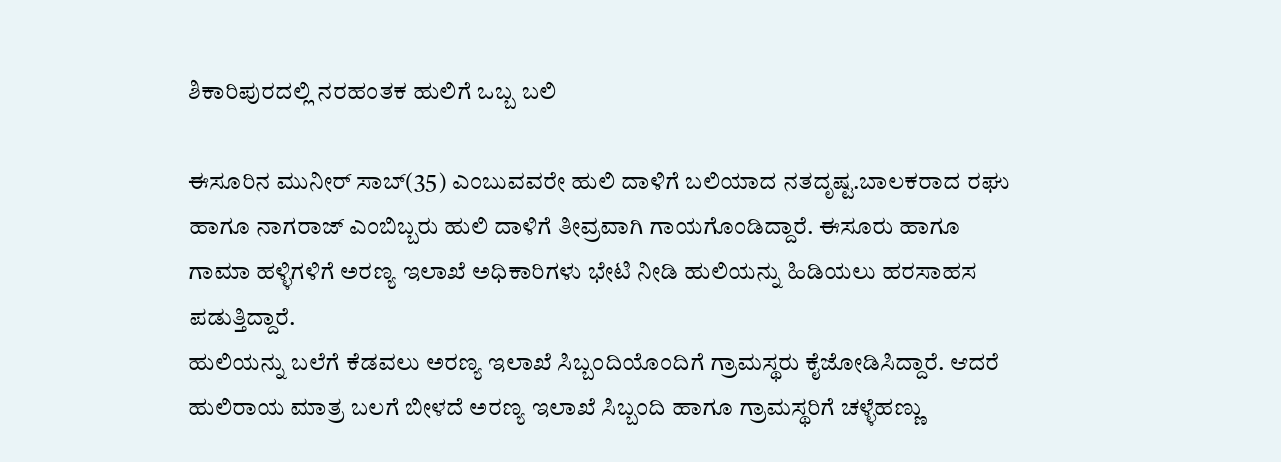ಶಿಕಾರಿಪುರದಲ್ಲಿ ನರಹಂತಕ ಹುಲಿಗೆ ಒಬ್ಬ ಬಲಿ

ಈಸೂರಿನ ಮುನೀರ್ ಸಾಬ್(35) ಎಂಬುವವರೇ ಹುಲಿ ದಾಳಿಗೆ ಬಲಿಯಾದ ನತದೃಷ್ಟ.ಬಾಲಕರಾದ ರಘು ಹಾಗೂ ನಾಗರಾಜ್ ಎಂಬಿಬ್ಬರು ಹುಲಿ ದಾಳಿಗೆ ತೀವ್ರವಾಗಿ ಗಾಯಗೊಂಡಿದ್ದಾರೆ. ಈಸೂರು ಹಾಗೂ ಗಾಮಾ ಹಳ್ಳಿಗಳಿಗೆ ಅರಣ್ಯ ಇಲಾಖೆ ಅಧಿಕಾರಿಗಳು ಭೇಟಿ ನೀಡಿ ಹುಲಿಯನ್ನು ಹಿಡಿಯಲು ಹರಸಾಹಸ ಪಡುತ್ತಿದ್ದಾರೆ.
ಹುಲಿಯನ್ನು ಬಲೆಗೆ ಕೆಡವಲು ಅರಣ್ಯ ಇಲಾಖೆ ಸಿಬ್ಬಂದಿಯೊಂದಿಗೆ ಗ್ರಾಮಸ್ಥರು ಕೈಜೋಡಿಸಿದ್ದಾರೆ. ಆದರೆ ಹುಲಿರಾಯ ಮಾತ್ರ ಬಲಗೆ ಬೀಳದೆ ಅರಣ್ಯ ಇಲಾಖೆ ಸಿಬ್ಬಂದಿ ಹಾಗೂ ಗ್ರಾಮಸ್ಥರಿಗೆ ಚಳ್ಳೆಹಣ್ಣು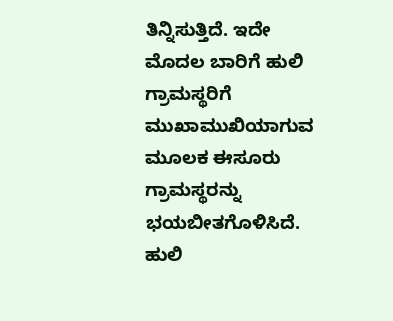ತಿನ್ನಿಸುತ್ತಿದೆ. ಇದೇ ಮೊದಲ ಬಾರಿಗೆ ಹುಲಿ ಗ್ರಾಮಸ್ಥರಿಗೆ ಮುಖಾಮುಖಿಯಾಗುವ ಮೂಲಕ ಈಸೂರು ಗ್ರಾಮಸ್ಥರನ್ನು ಭಯಬೀತಗೊಳಿಸಿದೆ.
ಹುಲಿ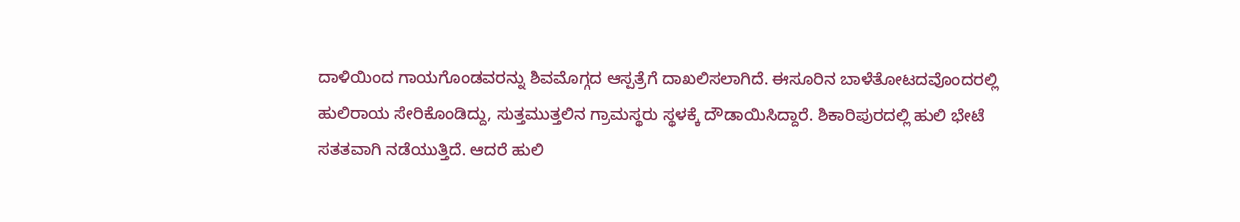ದಾಳಿಯಿಂದ ಗಾಯಗೊಂಡವರನ್ನು ಶಿವಮೊಗ್ಗದ ಆಸ್ಪತ್ರೆಗೆ ದಾಖಲಿಸಲಾಗಿದೆ. ಈಸೂರಿನ ಬಾಳೆತೋಟದವೊಂದರಲ್ಲಿ ಹುಲಿರಾಯ ಸೇರಿಕೊಂಡಿದ್ದು, ಸುತ್ತಮುತ್ತಲಿನ ಗ್ರಾಮಸ್ಥರು ಸ್ಥಳಕ್ಕೆ ದೌಡಾಯಿಸಿದ್ದಾರೆ. ಶಿಕಾರಿಪುರದಲ್ಲಿ ಹುಲಿ ಭೇಟೆ ಸತತವಾಗಿ ನಡೆಯುತ್ತಿದೆ. ಆದರೆ ಹುಲಿ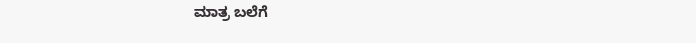ಮಾತ್ರ ಬಲೆಗೆ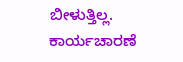ಬೀಳುತ್ತಿಲ್ಲ. ಕಾರ್ಯಚಾರಣೆ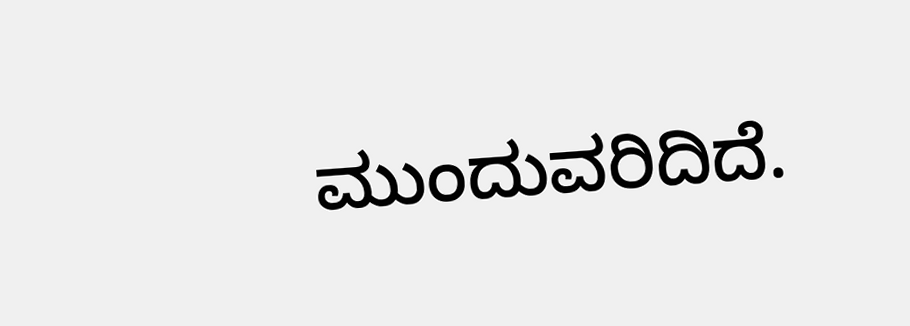ಮುಂದುವರಿದಿದೆ.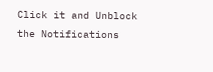Click it and Unblock the Notifications